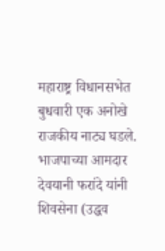महाराष्ट्र विधानसभेत बुधवारी एक अनोखे राजकीय नाट्य घडले. भाजपाच्या आमदार देवयानी फरांदे यांनी शिवसेना (उद्धव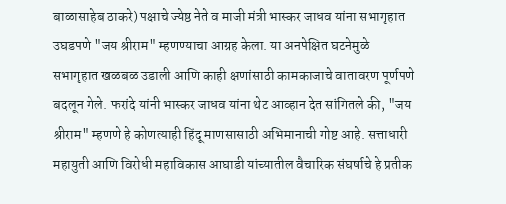बाळासाहेब ठाकरे) पक्षाचे ज्येष्ठ नेते व माजी मंत्री भास्कर जाधव यांना सभागृहात उघडपणे "जय श्रीराम" म्हणण्याचा आग्रह केला. या अनपेक्षित घटनेमुळे सभागृहात खळबळ उडाली आणि काही क्षणांसाठी कामकाजाचे वातावरण पूर्णपणे बदलून गेले. फरांदे यांनी भास्कर जाधव यांना थेट आव्हान देत सांगितले की, "जय श्रीराम" म्हणणे हे कोणत्याही हिंदू माणसासाठी अभिमानाची गोष्ट आहे. सत्ताधारी महायुती आणि विरोधी महाविकास आघाडी यांच्यातील वैचारिक संघर्षाचे हे प्रतीक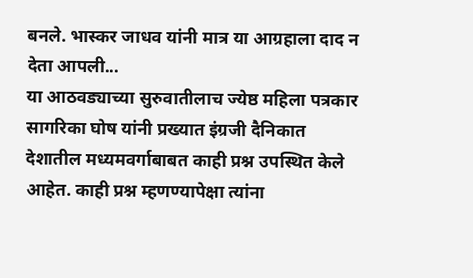बनले. भास्कर जाधव यांनी मात्र या आग्रहाला दाद न देता आपली...
या आठवड्याच्या सुरुवातीलाच ज्येष्ठ महिला पत्रकार सागरिका घोष यांनी प्रख्यात इंग्रजी दैनिकात देशातील मध्यमवर्गाबाबत काही प्रश्न उपस्थित केले आहेत. काही प्रश्न म्हणण्यापेक्षा त्यांना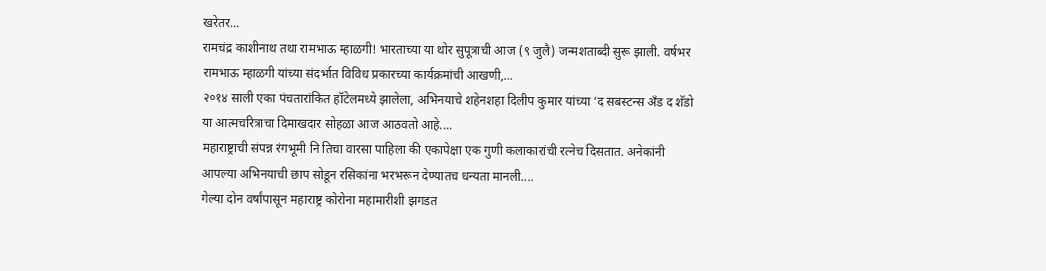खरेतर...
रामचंद्र काशीनाथ तथा रामभाऊ म्हाळगी! भारताच्या या थोर सुपूत्राची आज (९ जुलै) जन्मशताब्दी सुरू झाली. वर्षभर रामभाऊ म्हाळगी यांच्या संदर्भात विविध प्रकारच्या कार्यक्रमांची आखणी,...
२०१४ साली एका पंचतारांकित हॉटेलमध्ये झालेला, अभिनयाचे शहेनशहा दिलीप कुमार यांच्या ‘द सबस्टन्स अँड द शॅडो या आत्मचरित्राचा दिमाखदार सोहळा आज आठवतो आहे....
महाराष्ट्राची संपन्न रंगभूमी नि तिचा वारसा पाहिला की एकापेक्षा एक गुणी कलाकारांची रत्नेच दिसतात. अनेकांनी आपल्या अभिनयाची छाप सोडून रसिकांना भरभरून देण्यातच धन्यता मानली....
गेल्या दोन वर्षांपासून महाराष्ट्र कोरोना महामारीशी झगडत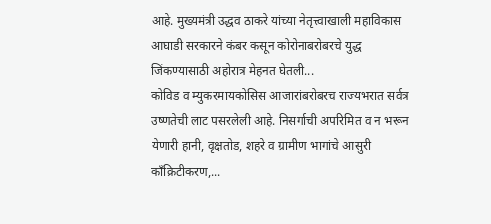आहे. मुख्यमंत्री उद्धव ठाकरे यांच्या नेतृत्त्वाखाली महाविकास आघाडी सरकारने कंबर कसून कोरोनाबरोबरचे युद्ध जिंकण्यासाठी अहोरात्र मेहनत घेतली...
कोविड व म्युकरमायकोसिस आजारांबरोबरच राज्यभरात सर्वत्र उष्णतेची लाट पसरलेली आहे. निसर्गाची अपरिमित व न भरून येणारी हानी, वृक्षतोड, शहरे व ग्रामीण भागांचे आसुरी काँक्रिटीकरण,...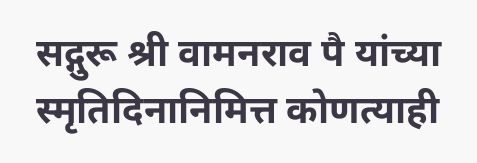सद्गुरू श्री वामनराव पै यांच्या स्मृतिदिनानिमित्त कोणत्याही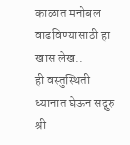काळात मनोबल वाढविण्यासाठी हा खास लेख..
ही वस्तुस्थिती ध्यानात घेऊन सद्गुरु श्री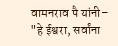वामनराव पै यांनी–
"हे ईश्वरा, सर्वांना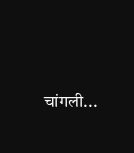चांगली...